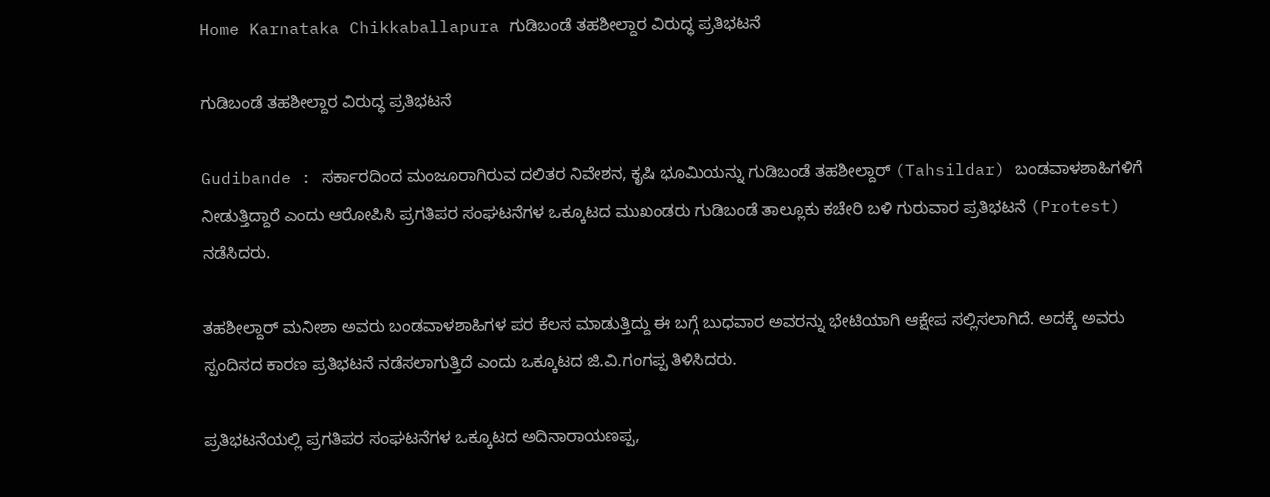Home Karnataka Chikkaballapura ಗುಡಿಬಂಡೆ ತಹಶೀಲ್ದಾರ ವಿರುದ್ಧ ಪ್ರತಿಭಟನೆ

ಗುಡಿಬಂಡೆ ತಹಶೀಲ್ದಾರ ವಿರುದ್ಧ ಪ್ರತಿಭಟನೆ

Gudibande : ಸರ್ಕಾರದಿಂದ ಮಂಜೂರಾಗಿರುವ ದಲಿತರ ನಿವೇಶನ, ಕೃಷಿ ಭೂಮಿಯನ್ನು ಗುಡಿಬಂಡೆ ತಹಶೀಲ್ದಾರ್ (Tahsildar) ಬಂಡವಾಳಶಾಹಿಗಳಿಗೆ ನೀಡುತ್ತಿದ್ದಾರೆ ಎಂದು ಆರೋಪಿಸಿ ಪ್ರಗತಿಪರ ಸಂಘಟನೆಗಳ ಒಕ್ಕೂಟದ ಮುಖಂಡರು ಗುಡಿಬಂಡೆ ತಾಲ್ಲೂಕು ಕಚೇರಿ ಬಳಿ ಗುರುವಾರ ಪ್ರತಿಭಟನೆ (Protest) ನಡೆಸಿದರು.

ತಹಶೀಲ್ದಾರ್‌ ಮನೀಶಾ ಅವರು ಬಂಡವಾಳಶಾಹಿಗಳ ಪರ ಕೆಲಸ ಮಾಡುತ್ತಿದ್ದು ಈ ಬಗ್ಗೆ ಬುಧವಾರ ಅವರನ್ನು ಭೇಟಿಯಾಗಿ ಆಕ್ಷೇಪ ಸಲ್ಲಿಸಲಾಗಿದೆ. ಅದಕ್ಕೆ ಅವರು ಸ್ಪಂದಿಸದ ಕಾರಣ ಪ್ರತಿಭಟನೆ ನಡೆಸಲಾಗುತ್ತಿದೆ ಎಂದು ಒಕ್ಕೂಟದ ಜಿ.ವಿ.ಗಂಗಪ್ಪ ತಿಳಿಸಿದರು.

ಪ್ರತಿಭಟನೆಯಲ್ಲಿ ಪ್ರಗತಿಪರ ಸಂಘಟನೆಗಳ ಒಕ್ಕೂಟದ ಅದಿನಾರಾಯಣಪ್ಪ,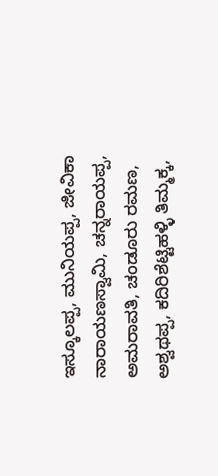ಇಸ್ಕೂಲಪ್ಪ, ಮುನಿಯಪ್ಪ, ಜೀವಿಕಾ ನಾರಾಯಣಸ್ವಾಮಿ, ಚನ್ನರಾಯಪ್ಪ, ಅಮರಾವತಿ, ಚಂಡೂರು ರಮಣ, ಅಶ್ವಥಪ್ಪ, ಕದಿರಿಶೆಟ್ಟಿಹಳ್ಳಿ ತಿಮ್ಮಕ್ಕ,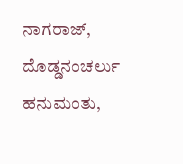ನಾಗರಾಜ್, ದೊಡ್ಡನಂಚರ್ಲು ಹನುಮಂತು,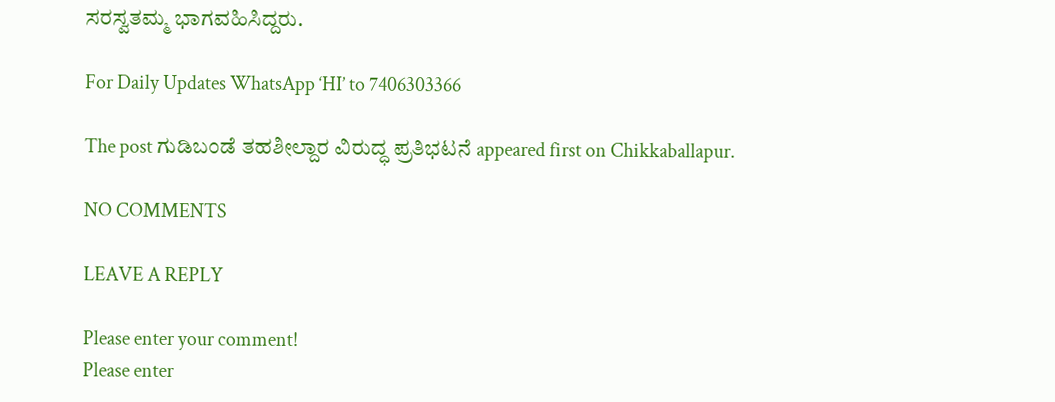ಸರಸ್ವತಮ್ಮ ಭಾಗವಹಿಸಿದ್ದರು.

For Daily Updates WhatsApp ‘HI’ to 7406303366

The post ಗುಡಿಬಂಡೆ ತಹಶೀಲ್ದಾರ ವಿರುದ್ಧ ಪ್ರತಿಭಟನೆ appeared first on Chikkaballapur.

NO COMMENTS

LEAVE A REPLY

Please enter your comment!
Please enter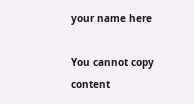your name here

You cannot copy content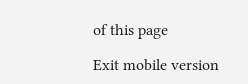of this page

Exit mobile version